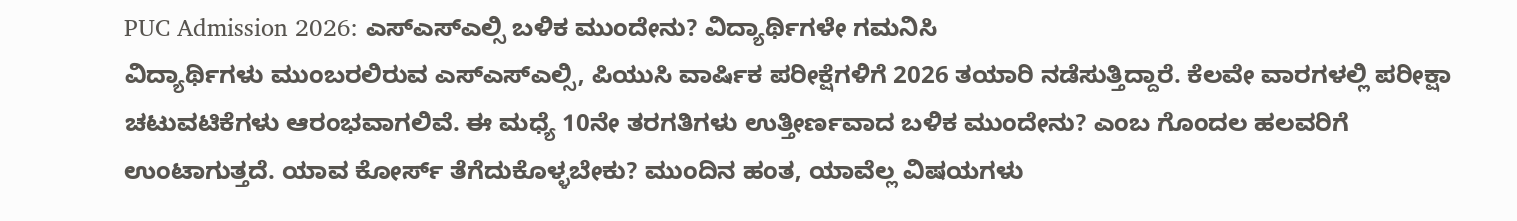PUC Admission 2026: ಎಸ್ಎಸ್ಎಲ್ಸಿ ಬಳಿಕ ಮುಂದೇನು? ವಿದ್ಯಾರ್ಥಿಗಳೇ ಗಮನಿಸಿ
ವಿದ್ಯಾರ್ಥಿಗಳು ಮುಂಬರಲಿರುವ ಎಸ್ಎಸ್ಎಲ್ಸಿ, ಪಿಯುಸಿ ವಾರ್ಷಿಕ ಪರೀಕ್ಷೆಗಳಿಗೆ 2026 ತಯಾರಿ ನಡೆಸುತ್ತಿದ್ದಾರೆ. ಕೆಲವೇ ವಾರಗಳಲ್ಲಿ ಪರೀಕ್ಷಾ ಚಟುವಟಿಕೆಗಳು ಆರಂಭವಾಗಲಿವೆ. ಈ ಮಧ್ಯೆ 10ನೇ ತರಗತಿಗಳು ಉತ್ತೀರ್ಣವಾದ ಬಳಿಕ ಮುಂದೇನು? ಎಂಬ ಗೊಂದಲ ಹಲವರಿಗೆ ಉಂಟಾಗುತ್ತದೆ. ಯಾವ ಕೋರ್ಸ್ ತೆಗೆದುಕೊಳ್ಳಬೇಕು? ಮುಂದಿನ ಹಂತ, ಯಾವೆಲ್ಲ ವಿಷಯಗಳು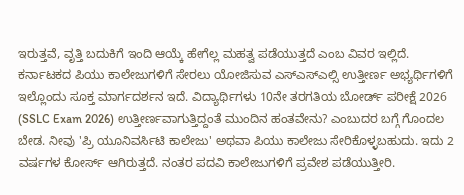ಇರುತ್ತವೆ, ವೃತ್ತಿ ಬದುಕಿಗೆ ಇಂದಿ ಆಯ್ಕೆ ಹೇಗೆಲ್ಲ ಮಹತ್ವ ಪಡೆಯುತ್ತದೆ ಎಂಬ ವಿವರ ಇಲ್ಲಿದೆ.
ಕರ್ನಾಟಕದ ಪಿಯು ಕಾಲೇಜುಗಳಿಗೆ ಸೇರಲು ಯೋಜಿಸುವ ಎಸ್ಎಸ್ಎಲ್ಸಿ ಉತ್ತೀರ್ಣ ಅಭ್ಯರ್ಥಿಗಳಿಗೆ ಇಲ್ಲೊಂದು ಸೂಕ್ತ ಮಾರ್ಗದರ್ಶನ ಇದೆ. ವಿದ್ಯಾರ್ಥಿಗಳು 10ನೇ ತರಗತಿಯ ಬೋರ್ಡ್ ಪರೀಕ್ಷೆ 2026 (SSLC Exam 2026) ಉತ್ತೀರ್ಣವಾಗುತ್ತಿದ್ದಂತೆ ಮುಂದಿನ ಹಂತವೇನು? ಎಂಬುದರ ಬಗ್ಗೆ ಗೊಂದಲ ಬೇಡ. ನೀವು 'ಪ್ರಿ ಯೂನಿವರ್ಸಿಟಿ ಕಾಲೇಜು' ಅಥವಾ ಪಿಯು ಕಾಲೇಜು ಸೇರಿಕೊಳ್ಳಬಹುದು. ಇದು 2 ವರ್ಷಗಳ ಕೋರ್ಸ್ ಆಗಿರುತ್ತದೆ. ನಂತರ ಪದವಿ ಕಾಲೇಜುಗಳಿಗೆ ಪ್ರವೇಶ ಪಡೆಯುತ್ತೀರಿ.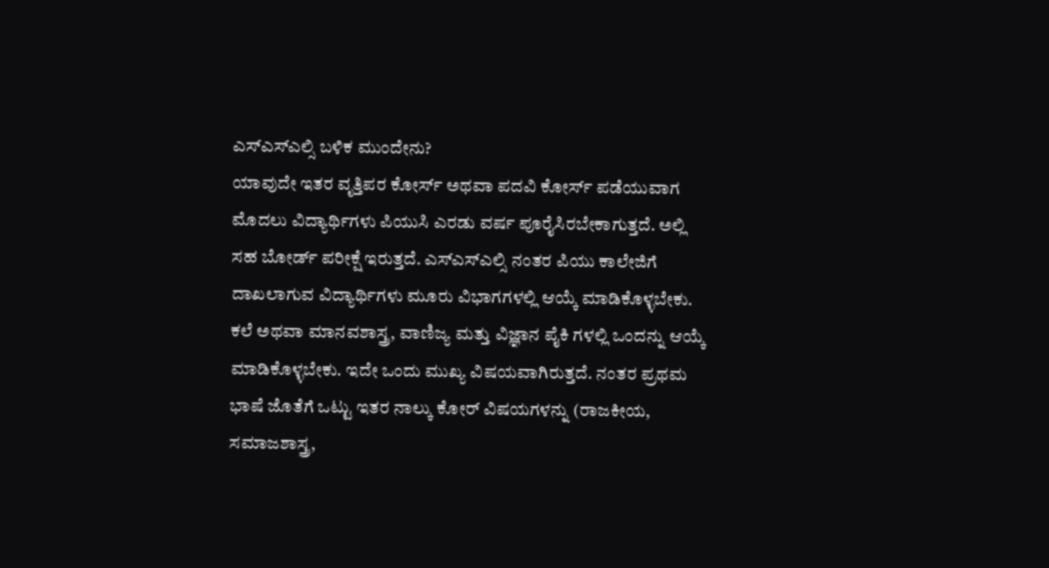ಎಸ್ಎಸ್ಎಲ್ಸಿ ಬಳಿಕ ಮುಂದೇನು?
ಯಾವುದೇ ಇತರ ವೃತ್ತಿಪರ ಕೋರ್ಸ್ ಅಥವಾ ಪದವಿ ಕೋರ್ಸ್ ಪಡೆಯುವಾಗ ಮೊದಲು ವಿದ್ಯಾರ್ಥಿಗಳು ಪಿಯುಸಿ ಎರಡು ವರ್ಷ ಪೂರೈಸಿರಬೇಕಾಗುತ್ತದೆ. ಅಲ್ಲಿ ಸಹ ಬೋರ್ಡ್ ಪರೀಕ್ಷೆ ಇರುತ್ತದೆ. ಎಸ್ಎಸ್ಎಲ್ಸಿ ನಂತರ ಪಿಯು ಕಾಲೇಜಿಗೆ ದಾಖಲಾಗುವ ವಿದ್ಯಾರ್ಥಿಗಳು ಮೂರು ವಿಭಾಗಗಳಲ್ಲಿ ಆಯ್ಕೆ ಮಾಡಿಕೊಳ್ಳಬೇಕು. ಕಲೆ ಅಥವಾ ಮಾನವಶಾಸ್ತ್ರ, ವಾಣಿಜ್ಯ ಮತ್ತು ವಿಜ್ಞಾನ ಪೈಕಿ ಗಳಲ್ಲಿ ಒಂದನ್ನು ಆಯ್ಕೆ ಮಾಡಿಕೊಳ್ಳಬೇಕು. ಇದೇ ಒಂದು ಮುಖ್ಯ ವಿಷಯವಾಗಿರುತ್ತದೆ. ನಂತರ ಪ್ರಥಮ ಭಾಷೆ ಜೊತೆಗೆ ಒಟ್ಟು ಇತರ ನಾಲ್ಕು ಕೋರ್ ವಿಷಯಗಳನ್ನು (ರಾಜಕೀಯ, ಸಮಾಜಶಾಸ್ತ್ರ,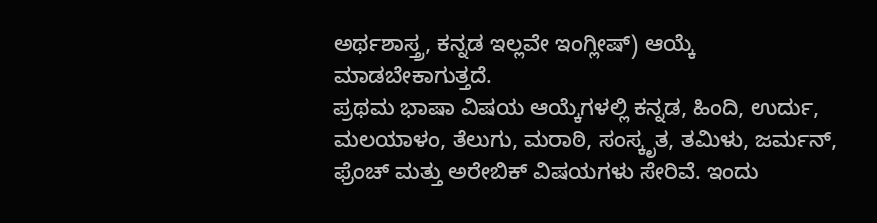ಅರ್ಥಶಾಸ್ತ್ರ, ಕನ್ನಡ ಇಲ್ಲವೇ ಇಂಗ್ಲೀಷ್) ಆಯ್ಕೆ ಮಾಡಬೇಕಾಗುತ್ತದೆ.
ಪ್ರಥಮ ಭಾಷಾ ವಿಷಯ ಆಯ್ಕೆಗಳಲ್ಲಿ ಕನ್ನಡ, ಹಿಂದಿ, ಉರ್ದು, ಮಲಯಾಳಂ, ತೆಲುಗು, ಮರಾಠಿ, ಸಂಸ್ಕೃತ, ತಮಿಳು, ಜರ್ಮನ್, ಫ್ರೆಂಚ್ ಮತ್ತು ಅರೇಬಿಕ್ ವಿಷಯಗಳು ಸೇರಿವೆ. ಇಂದು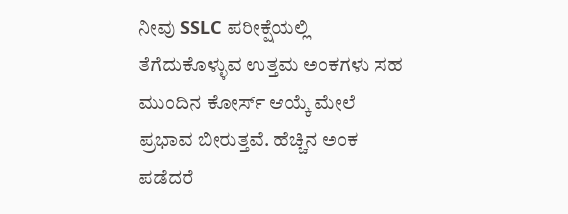ನೀವು SSLC ಪರೀಕ್ಷೆಯಲ್ಲಿ ತೆಗೆದುಕೊಳ್ಳುವ ಉತ್ತಮ ಅಂಕಗಳು ಸಹ ಮುಂದಿನ ಕೋರ್ಸ್ ಆಯ್ಕೆ ಮೇಲೆ ಪ್ರಭಾವ ಬೀರುತ್ತವೆ. ಹೆಚ್ಚಿನ ಅಂಕ ಪಡೆದರೆ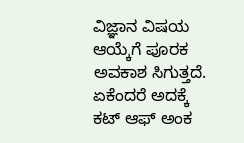ವಿಜ್ಞಾನ ವಿಷಯ ಆಯ್ಕೆಗೆ ಪೂರಕ ಅವಕಾಶ ಸಿಗುತ್ತದೆ. ಏಕೆಂದರೆ ಅದಕ್ಕೆ ಕಟ್ ಆಫ್ ಅಂಕ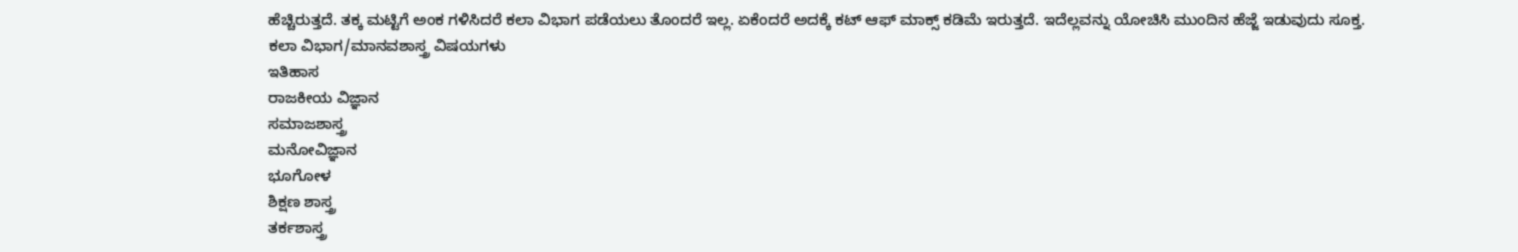ಹೆಚ್ಚಿರುತ್ತದೆ. ತಕ್ಕ ಮಟ್ಟಿಗೆ ಅಂಕ ಗಳಿಸಿದರೆ ಕಲಾ ವಿಭಾಗ ಪಡೆಯಲು ತೊಂದರೆ ಇಲ್ಲ. ಏಕೆಂದರೆ ಅದಕ್ಕೆ ಕಟ್ ಆಫ್ ಮಾಕ್ಸ್ ಕಡಿಮೆ ಇರುತ್ತದೆ. ಇದೆಲ್ಲವನ್ನು ಯೋಚಿಸಿ ಮುಂದಿನ ಹೆಜ್ಜೆ ಇಡುವುದು ಸೂಕ್ತ.
ಕಲಾ ವಿಭಾಗ/ಮಾನವಶಾಸ್ತ್ರ ವಿಷಯಗಳು
ಇತಿಹಾಸ
ರಾಜಕೀಯ ವಿಜ್ಞಾನ
ಸಮಾಜಶಾಸ್ತ್ರ
ಮನೋವಿಜ್ಞಾನ
ಭೂಗೋಳ
ಶಿಕ್ಷಣ ಶಾಸ್ತ್ರ
ತರ್ಕಶಾಸ್ತ್ರ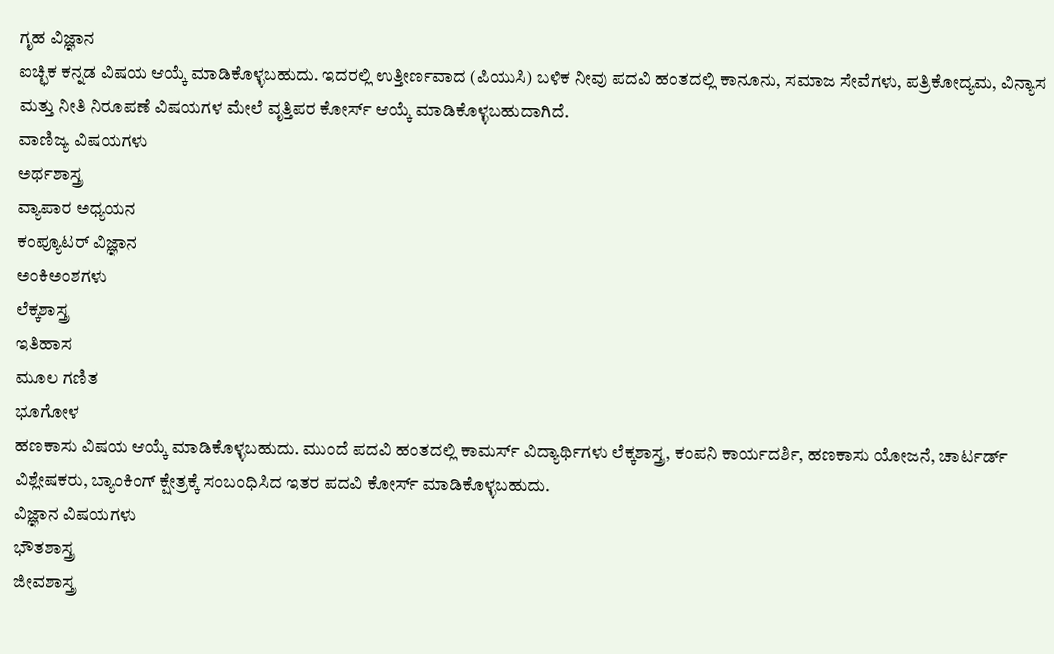ಗೃಹ ವಿಜ್ಞಾನ
ಐಚ್ಛಿಕ ಕನ್ನಡ ವಿಷಯ ಆಯ್ಕೆ ಮಾಡಿಕೊಳ್ಳಬಹುದು. ಇದರಲ್ಲಿ ಉತ್ತೀರ್ಣವಾದ (ಪಿಯುಸಿ) ಬಳಿಕ ನೀವು ಪದವಿ ಹಂತದಲ್ಲಿ ಕಾನೂನು, ಸಮಾಜ ಸೇವೆಗಳು, ಪತ್ರಿಕೋದ್ಯಮ, ವಿನ್ಯಾಸ ಮತ್ತು ನೀತಿ ನಿರೂಪಣೆ ವಿಷಯಗಳ ಮೇಲೆ ವೃತ್ತಿಪರ ಕೋರ್ಸ್ ಆಯ್ಕೆ ಮಾಡಿಕೊಳ್ಳಬಹುದಾಗಿದೆ.
ವಾಣಿಜ್ಯ ವಿಷಯಗಳು
ಅರ್ಥಶಾಸ್ತ್ರ
ವ್ಯಾಪಾರ ಅಧ್ಯಯನ
ಕಂಪ್ಯೂಟರ್ ವಿಜ್ಞಾನ
ಅಂಕಿಅಂಶಗಳು
ಲೆಕ್ಕಶಾಸ್ತ್ರ
ಇತಿಹಾಸ
ಮೂಲ ಗಣಿತ
ಭೂಗೋಳ
ಹಣಕಾಸು ವಿಷಯ ಆಯ್ಕೆ ಮಾಡಿಕೊಳ್ಳಬಹುದು. ಮುಂದೆ ಪದವಿ ಹಂತದಲ್ಲಿ ಕಾಮರ್ಸ್ ವಿದ್ಯಾರ್ಥಿಗಳು ಲೆಕ್ಕಶಾಸ್ತ್ರ, ಕಂಪನಿ ಕಾರ್ಯದರ್ಶಿ, ಹಣಕಾಸು ಯೋಜನೆ, ಚಾರ್ಟರ್ಡ್ ವಿಶ್ಲೇಷಕರು, ಬ್ಯಾಂಕಿಂಗ್ ಕ್ಷೇತ್ರಕ್ಕೆ ಸಂಬಂಧಿಸಿದ ಇತರ ಪದವಿ ಕೋರ್ಸ್ ಮಾಡಿಕೊಳ್ಳಬಹುದು.
ವಿಜ್ಞಾನ ವಿಷಯಗಳು
ಭೌತಶಾಸ್ತ್ರ
ಜೀವಶಾಸ್ತ್ರ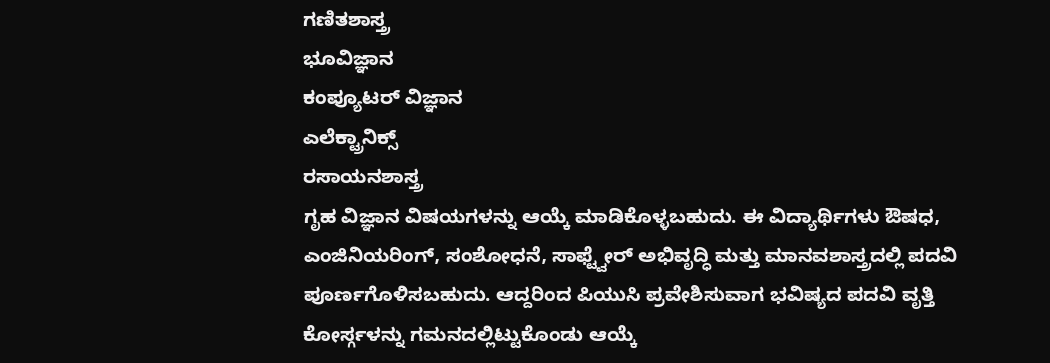ಗಣಿತಶಾಸ್ತ್ರ
ಭೂವಿಜ್ಞಾನ
ಕಂಪ್ಯೂಟರ್ ವಿಜ್ಞಾನ
ಎಲೆಕ್ಟ್ರಾನಿಕ್ಸ್
ರಸಾಯನಶಾಸ್ತ್ರ
ಗೃಹ ವಿಜ್ಞಾನ ವಿಷಯಗಳನ್ನು ಆಯ್ಕೆ ಮಾಡಿಕೊಳ್ಳಬಹುದು. ಈ ವಿದ್ಯಾರ್ಥಿಗಳು ಔಷಧ, ಎಂಜಿನಿಯರಿಂಗ್, ಸಂಶೋಧನೆ, ಸಾಫ್ಟ್ವೇರ್ ಅಭಿವೃದ್ಧಿ ಮತ್ತು ಮಾನವಶಾಸ್ತ್ರದಲ್ಲಿ ಪದವಿ ಪೂರ್ಣಗೊಳಿಸಬಹುದು. ಆದ್ದರಿಂದ ಪಿಯುಸಿ ಪ್ರವೇಶಿಸುವಾಗ ಭವಿಷ್ಯದ ಪದವಿ ವೃತ್ತಿ ಕೋರ್ಸ್ಗಳನ್ನು ಗಮನದಲ್ಲಿಟ್ಟುಕೊಂಡು ಆಯ್ಕೆ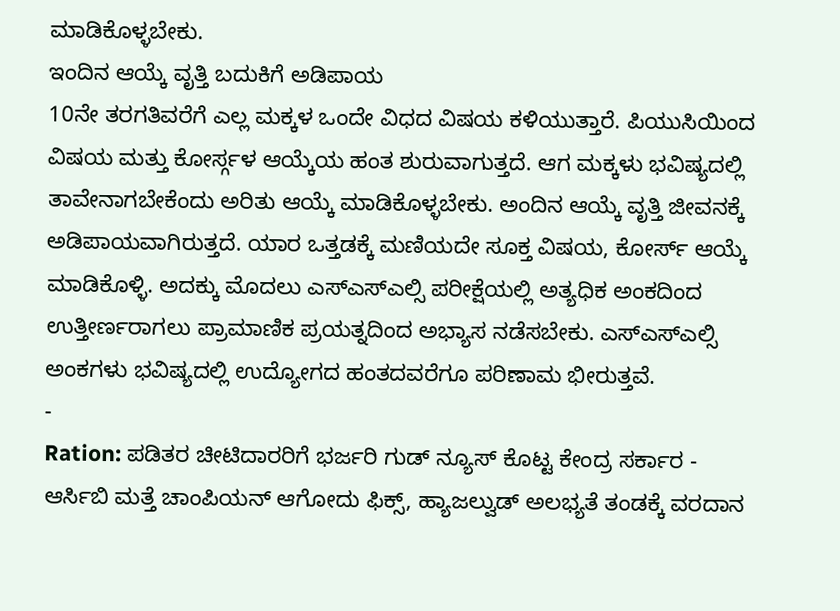ಮಾಡಿಕೊಳ್ಳಬೇಕು.
ಇಂದಿನ ಆಯ್ಕೆ ವೃತ್ತಿ ಬದುಕಿಗೆ ಅಡಿಪಾಯ
10ನೇ ತರಗತಿವರೆಗೆ ಎಲ್ಲ ಮಕ್ಕಳ ಒಂದೇ ವಿಧದ ವಿಷಯ ಕಳಿಯುತ್ತಾರೆ. ಪಿಯುಸಿಯಿಂದ ವಿಷಯ ಮತ್ತು ಕೋರ್ಸ್ಗಳ ಆಯ್ಕೆಯ ಹಂತ ಶುರುವಾಗುತ್ತದೆ. ಆಗ ಮಕ್ಕಳು ಭವಿಷ್ಯದಲ್ಲಿ ತಾವೇನಾಗಬೇಕೆಂದು ಅರಿತು ಆಯ್ಕೆ ಮಾಡಿಕೊಳ್ಳಬೇಕು. ಅಂದಿನ ಆಯ್ಕೆ ವೃತ್ತಿ ಜೀವನಕ್ಕೆ ಅಡಿಪಾಯವಾಗಿರುತ್ತದೆ. ಯಾರ ಒತ್ತಡಕ್ಕೆ ಮಣಿಯದೇ ಸೂಕ್ತ ವಿಷಯ, ಕೋರ್ಸ್ ಆಯ್ಕೆ ಮಾಡಿಕೊಳ್ಳಿ. ಅದಕ್ಕು ಮೊದಲು ಎಸ್ಎಸ್ಎಲ್ಸಿ ಪರೀಕ್ಷೆಯಲ್ಲಿ ಅತ್ಯಧಿಕ ಅಂಕದಿಂದ ಉತ್ತೀರ್ಣರಾಗಲು ಪ್ರಾಮಾಣಿಕ ಪ್ರಯತ್ನದಿಂದ ಅಭ್ಯಾಸ ನಡೆಸಬೇಕು. ಎಸ್ಎಸ್ಎಲ್ಸಿ ಅಂಕಗಳು ಭವಿಷ್ಯದಲ್ಲಿ ಉದ್ಯೋಗದ ಹಂತದವರೆಗೂ ಪರಿಣಾಮ ಭೀರುತ್ತವೆ.
-
Ration: ಪಡಿತರ ಚೀಟಿದಾರರಿಗೆ ಭರ್ಜರಿ ಗುಡ್ ನ್ಯೂಸ್ ಕೊಟ್ಟ ಕೇಂದ್ರ ಸರ್ಕಾರ -
ಆರ್ಸಿಬಿ ಮತ್ತೆ ಚಾಂಪಿಯನ್ ಆಗೋದು ಫಿಕ್ಸ್, ಹ್ಯಾಜಲ್ವುಡ್ ಅಲಭ್ಯತೆ ತಂಡಕ್ಕೆ ವರದಾನ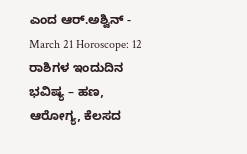ಎಂದ ಆರ್.ಅಶ್ವಿನ್ -
March 21 Horoscope: 12 ರಾಶಿಗಳ ಇಂದುದಿನ ಭವಿಷ್ಯ – ಹಣ, ಆರೋಗ್ಯ, ಕೆಲಸದ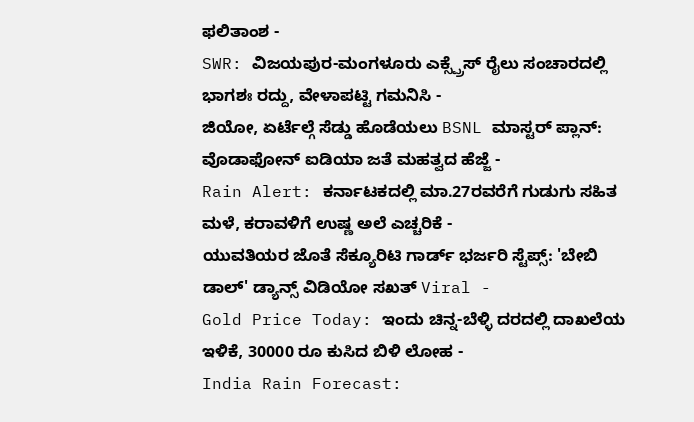ಫಲಿತಾಂಶ -
SWR: ವಿಜಯಪುರ-ಮಂಗಳೂರು ಎಕ್ಸ್ಪ್ರೆಸ್ ರೈಲು ಸಂಚಾರದಲ್ಲಿ ಭಾಗಶಃ ರದ್ದು, ವೇಳಾಪಟ್ಟಿ ಗಮನಿಸಿ -
ಜಿಯೋ, ಏರ್ಟೆಲ್ಗೆ ಸೆಡ್ಡು ಹೊಡೆಯಲು BSNL ಮಾಸ್ಟರ್ ಪ್ಲಾನ್: ವೊಡಾಫೋನ್ ಐಡಿಯಾ ಜತೆ ಮಹತ್ವದ ಹೆಜ್ಜೆ -
Rain Alert: ಕರ್ನಾಟಕದಲ್ಲಿ ಮಾ.27ರವರೆಗೆ ಗುಡುಗು ಸಹಿತ ಮಳೆ, ಕರಾವಳಿಗೆ ಉಷ್ಣ ಅಲೆ ಎಚ್ಚರಿಕೆ -
ಯುವತಿಯರ ಜೊತೆ ಸೆಕ್ಯೂರಿಟಿ ಗಾರ್ಡ್ ಭರ್ಜರಿ ಸ್ಟೆಪ್ಸ್: 'ಬೇಬಿ ಡಾಲ್' ಡ್ಯಾನ್ಸ್ ವಿಡಿಯೋ ಸಖತ್ Viral -
Gold Price Today: ಇಂದು ಚಿನ್ನ-ಬೆಳ್ಳಿ ದರದಲ್ಲಿ ದಾಖಲೆಯ ಇಳಿಕೆ, 30000 ರೂ ಕುಸಿದ ಬಿಳಿ ಲೋಹ -
India Rain Forecast: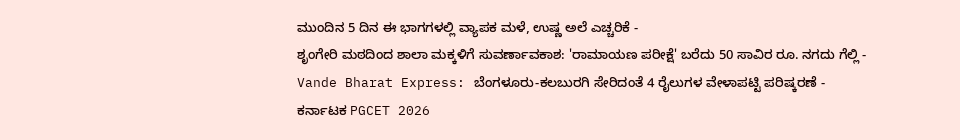ಮುಂದಿನ 5 ದಿನ ಈ ಭಾಗಗಳಲ್ಲಿ ವ್ಯಾಪಕ ಮಳೆ, ಉಷ್ಣ ಅಲೆ ಎಚ್ಚರಿಕೆ -
ಶೃಂಗೇರಿ ಮಠದಿಂದ ಶಾಲಾ ಮಕ್ಕಳಿಗೆ ಸುವರ್ಣಾವಕಾಶ: 'ರಾಮಾಯಣ ಪರೀಕ್ಷೆ' ಬರೆದು 50 ಸಾವಿರ ರೂ. ನಗದು ಗೆಲ್ಲಿ -
Vande Bharat Express: ಬೆಂಗಳೂರು-ಕಲಬುರಗಿ ಸೇರಿದಂತೆ 4 ರೈಲುಗಳ ವೇಳಾಪಟ್ಟಿ ಪರಿಷ್ಕರಣೆ -
ಕರ್ನಾಟಕ PGCET 2026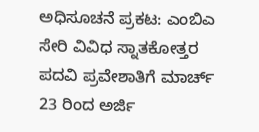ಅಧಿಸೂಚನೆ ಪ್ರಕಟ: ಎಂಬಿಎ ಸೇರಿ ವಿವಿಧ ಸ್ನಾತಕೋತ್ತರ ಪದವಿ ಪ್ರವೇಶಾತಿಗೆ ಮಾರ್ಚ್ 23 ರಿಂದ ಅರ್ಜಿ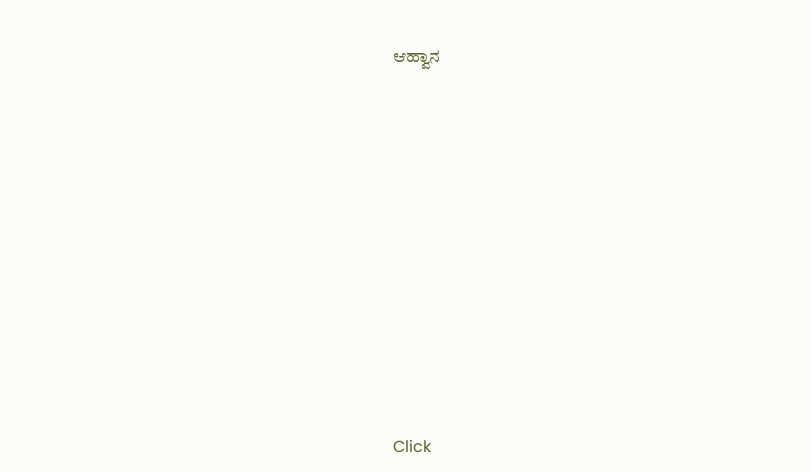ಆಹ್ವಾನ












Click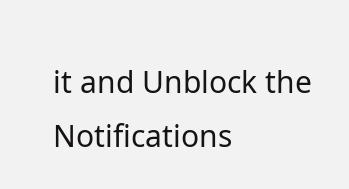it and Unblock the Notifications